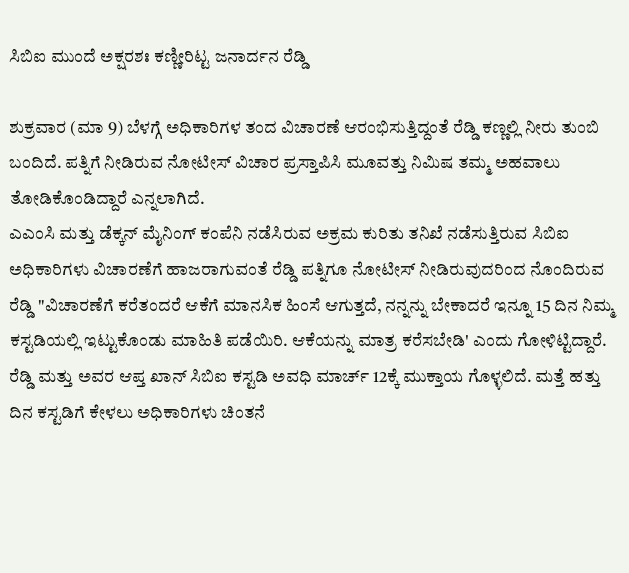ಸಿಬಿಐ ಮುಂದೆ ಅಕ್ಷರಶಃ ಕಣ್ಣೀರಿಟ್ಟ ಜನಾರ್ದನ ರೆಡ್ಡಿ

ಶುಕ್ರವಾರ (ಮಾ 9) ಬೆಳಗ್ಗೆ ಅಧಿಕಾರಿಗಳ ತಂದ ವಿಚಾರಣೆ ಆರಂಭಿಸುತ್ತಿದ್ದಂತೆ ರೆಡ್ಡಿ ಕಣ್ಣಲ್ಲಿ ನೀರು ತುಂಬಿ ಬಂದಿದೆ. ಪತ್ನಿಗೆ ನೀಡಿರುವ ನೋಟೀಸ್ ವಿಚಾರ ಪ್ರಸ್ತಾಪಿಸಿ ಮೂವತ್ತು ನಿಮಿಷ ತಮ್ಮ ಅಹವಾಲು ತೋಡಿಕೊಂಡಿದ್ದಾರೆ ಎನ್ನಲಾಗಿದೆ.
ಎಎಂಸಿ ಮತ್ತು ಡೆಕ್ಕನ್ ಮೈನಿಂಗ್ ಕಂಪೆನಿ ನಡೆಸಿರುವ ಅಕ್ರಮ ಕುರಿತು ತನಿಖೆ ನಡೆಸುತ್ತಿರುವ ಸಿಬಿಐ ಅಧಿಕಾರಿಗಳು ವಿಚಾರಣೆಗೆ ಹಾಜರಾಗುವಂತೆ ರೆಡ್ಡಿ ಪತ್ನಿಗೂ ನೋಟೀಸ್ ನೀಡಿರುವುದರಿಂದ ನೊಂದಿರುವ ರೆಡ್ಡಿ "ವಿಚಾರಣೆಗೆ ಕರೆತಂದರೆ ಆಕೆಗೆ ಮಾನಸಿಕ ಹಿಂಸೆ ಆಗುತ್ತದೆ, ನನ್ನನ್ನು ಬೇಕಾದರೆ ಇನ್ನೂ 15 ದಿನ ನಿಮ್ಮ ಕಸ್ಟಡಿಯಲ್ಲಿ ಇಟ್ಟುಕೊಂಡು ಮಾಹಿತಿ ಪಡೆಯಿರಿ. ಆಕೆಯನ್ನು ಮಾತ್ರ ಕರೆಸಬೇಡಿ' ಎಂದು ಗೋಳಿಟ್ಟಿದ್ದಾರೆ.
ರೆಡ್ಡಿ ಮತ್ತು ಅವರ ಆಪ್ತ ಖಾನ್ ಸಿಬಿಐ ಕಸ್ಟಡಿ ಅವಧಿ ಮಾರ್ಚ್ 12ಕ್ಕೆ ಮುಕ್ತಾಯ ಗೊಳ್ಳಲಿದೆ. ಮತ್ತೆ ಹತ್ತು ದಿನ ಕಸ್ಟಡಿಗೆ ಕೇಳಲು ಅಧಿಕಾರಿಗಳು ಚಿಂತನೆ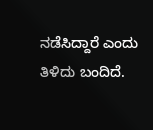ನಡೆಸಿದ್ದಾರೆ ಎಂದು ತಿಳಿದು ಬಂದಿದೆ.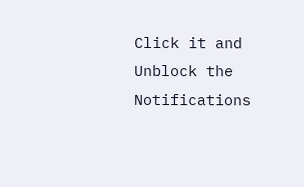Click it and Unblock the Notifications